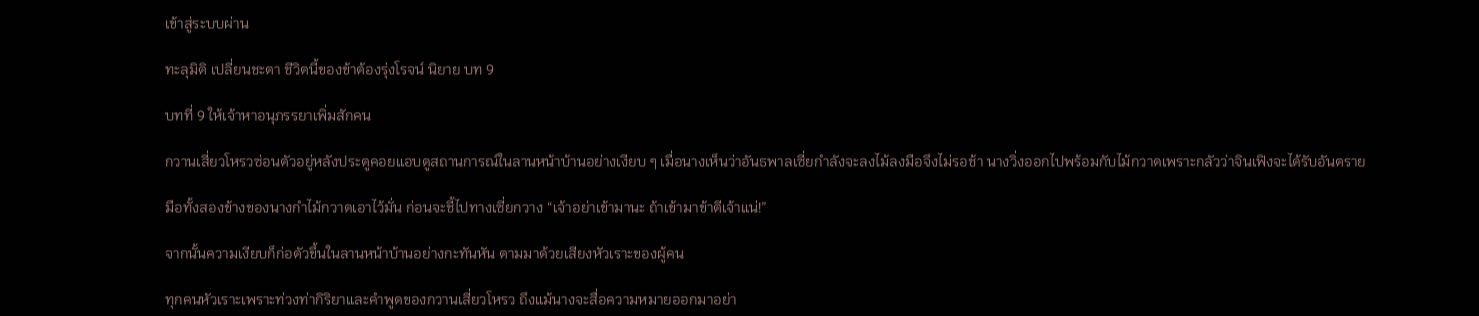เข้าสู่ระบบผ่าน

ทะลุมิติ เปลี่ยนชะตา ชีวิตนี้ของข้าต้องรุ่งโรจน์ นิยาย บท 9

บทที่ 9 ให้เจ้าหาอนุภรรยาเพิ่มสักคน

กวานเสี่ยวโหรวซ่อนตัวอยู่หลังประตูคอยแอบดูสถานการณ์ในลานหน้าบ้านอย่างเงียบ ๆ เมื่อนางเห็นว่าอันธพาลเซี่ยกำลังจะลงไม้ลงมือจึงไม่รอช้า นางวิ่งออกไปพร้อมกับไม้กวาดเพราะกลัวว่าจินเฟิงจะได้รับอันตราย

มือทั้งสองข้างของนางกำไม้กวาดเอาไว้มั่น ก่อนจะชี้ไปทางเซี่ยกวาง “เจ้าอย่าเข้ามานะ ถ้าเข้ามาข้าตีเจ้าแน่!”

จากนั้นความเงียบก็ก่อตัวขึ้นในลานหน้าบ้านอย่างกะทันหัน ตามมาด้วยเสียงหัวเราะของผู้คน

ทุกคนหัวเราะเพราะท่วงท่ากิริยาและคำพูดของกวานเสี่ยวโหรว ถึงแม้นางจะสื่อความหมายออกมาอย่า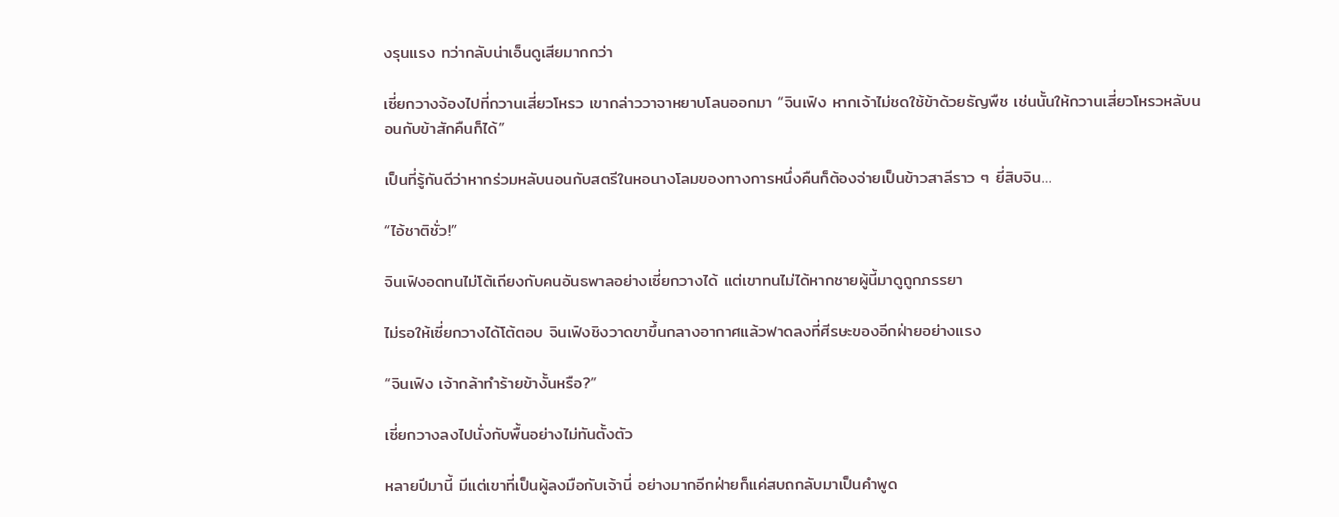งรุนแรง ทว่ากลับน่าเอ็นดูเสียมากกว่า

เซี่ยกวางจ้องไปที่กวานเสี่ยวโหรว เขากล่าววาจาหยาบโลนออกมา “จินเฟิง หากเจ้าไม่ชดใช้ข้าด้วยธัญพืช เช่นนั้นให้กวานเสี่ยวโหรวหลับนอนกับข้าสักคืนก็ได้”

เป็นที่รู้กันดีว่าหากร่วมหลับนอนกับสตรีในหอนางโลมของทางการหนึ่งคืนก็ต้องจ่ายเป็นข้าวสาลีราว ๆ ยี่สิบจิน…

“ไอ้ชาติชั่ว!”

จินเฟิงอดทนไม่โต้เถียงกับคนอันธพาลอย่างเซี่ยกวางได้ แต่เขาทนไม่ได้หากชายผู้นี้มาดูถูกภรรยา

ไม่รอให้เซี่ยกวางได้โต้ตอบ จินเฟิงชิงวาดขาขึ้นกลางอากาศแล้วฟาดลงที่ศีรษะของอีกฝ่ายอย่างแรง

“จินเฟิง เจ้ากล้าทำร้ายข้างั้นหรือ?”

เซี่ยกวางลงไปนั่งกับพื้นอย่างไม่ทันตั้งตัว

หลายปีมานี้ มีแต่เขาที่เป็นผู้ลงมือกับเจ้านี่ อย่างมากอีกฝ่ายก็แค่สบถกลับมาเป็นคำพูด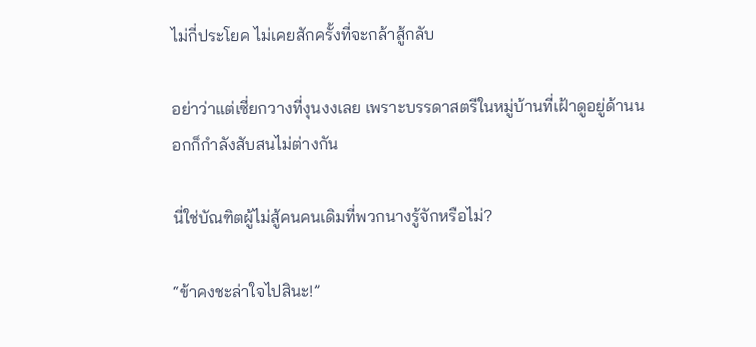ไม่กี่ประโยค ไม่เคยสักครั้งที่จะกล้าสู้กลับ

อย่าว่าแต่เซี่ยกวางที่งุนงงเลย เพราะบรรดาสตรีในหมู่บ้านที่เฝ้าดูอยู่ด้านนอกก็กำลังสับสนไม่ต่างกัน

นี่ใช่บัณฑิตผู้ไม่สู้คนคนเดิมที่พวกนางรู้จักหรือไม่?

“ข้าคงชะล่าใจไปสินะ!”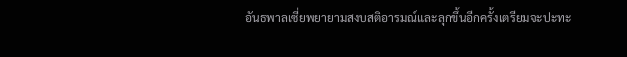อันธพาลเซี่ยพยายามสงบสติอารมณ์และลุกขึ้นอีกครั้งเตรียมจะปะทะ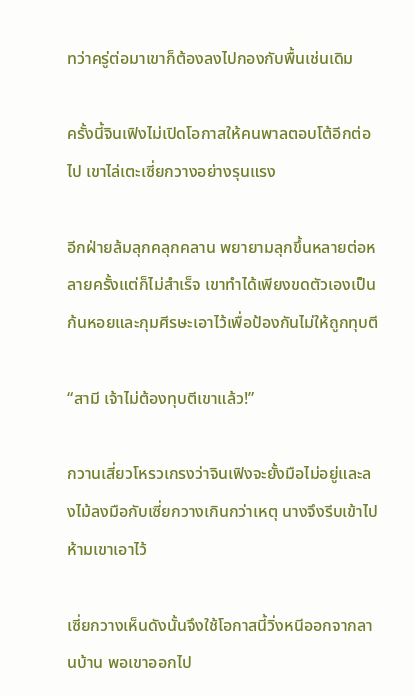ทว่าครู่ต่อมาเขาก็ต้องลงไปกองกับพื้นเช่นเดิม

ครั้งนี้จินเฟิงไม่เปิดโอกาสให้คนพาลตอบโต้อีกต่อไป เขาไล่เตะเซี่ยกวางอย่างรุนแรง

อีกฝ่ายล้มลุกคลุกคลาน พยายามลุกขึ้นหลายต่อหลายครั้งแต่ก็ไม่สำเร็จ เขาทำได้เพียงขดตัวเองเป็นก้นหอยและกุมศีรษะเอาไว้เพื่อป้องกันไม่ให้ถูกทุบตี

“สามี เจ้าไม่ต้องทุบตีเขาแล้ว!”

กวานเสี่ยวโหรวเกรงว่าจินเฟิงจะยั้งมือไม่อยู่และลงไม้ลงมือกับเซี่ยกวางเกินกว่าเหตุ นางจึงรีบเข้าไปห้ามเขาเอาไว้

เซี่ยกวางเห็นดังนั้นจึงใช้โอกาสนี้วิ่งหนีออกจากลานบ้าน พอเขาออกไป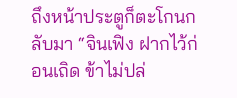ถึงหน้าประตูก็ตะโกนกลับมา “จินเฟิง ฝากไว้ก่อนเถิด ข้าไม่ปล่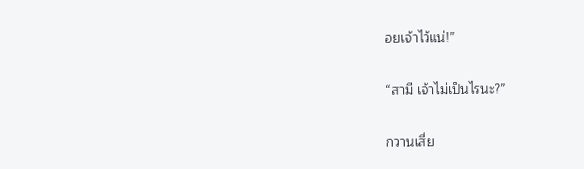อยเจ้าไว้แน่!”

“สามี เจ้าไม่เป็นไรนะ?”

กวานเสี่ย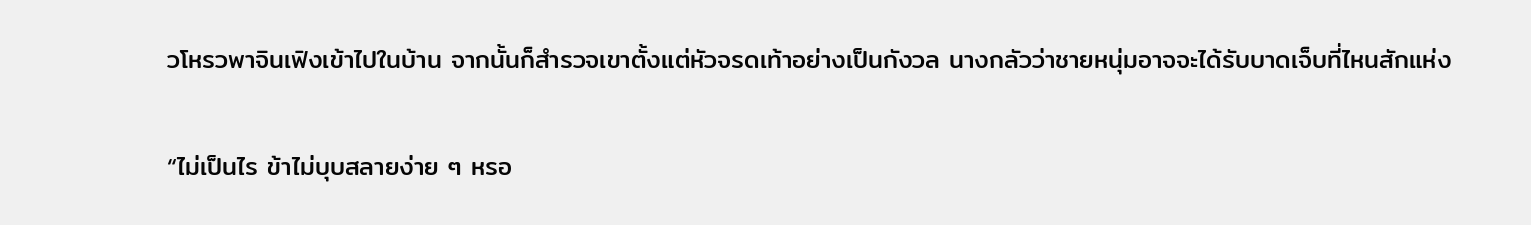วโหรวพาจินเฟิงเข้าไปในบ้าน จากนั้นก็สำรวจเขาตั้งแต่หัวจรดเท้าอย่างเป็นกังวล นางกลัวว่าชายหนุ่มอาจจะได้รับบาดเจ็บที่ไหนสักแห่ง

“ไม่เป็นไร ข้าไม่บุบสลายง่าย ๆ หรอ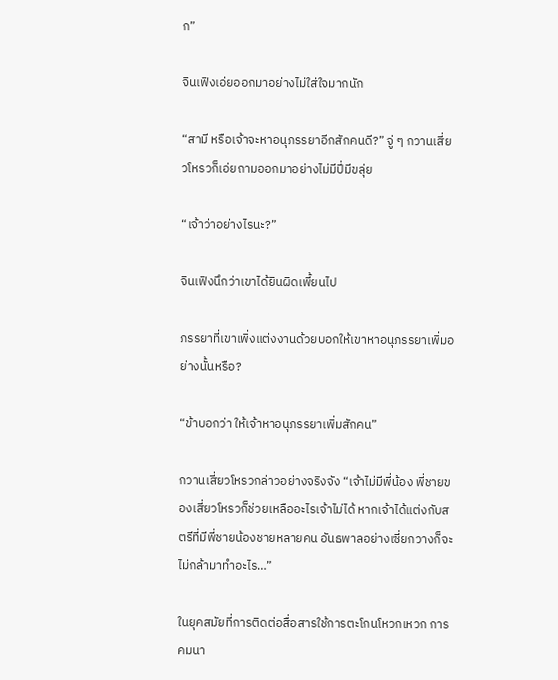ก”

จินเฟิงเอ่ยออกมาอย่างไม่ใส่ใจมากนัก

“สามี หรือเจ้าจะหาอนุภรรยาอีกสักคนดี?” จู่ ๆ กวานเสี่ยวโหรวก็เอ่ยถามออกมาอย่างไม่มีปี่มีขลุ่ย

“เจ้าว่าอย่างไรนะ?”

จินเฟิงนึกว่าเขาได้ยินผิดเพี้ยนไป

ภรรยาที่เขาเพิ่งแต่งงานด้วยบอกให้เขาหาอนุภรรยาเพิ่มอย่างนั้นหรือ?

“ข้าบอกว่า ให้เจ้าหาอนุภรรยาเพิ่มสักคน”

กวานเสี่ยวโหรวกล่าวอย่างจริงจัง “เจ้าไม่มีพี่น้อง พี่ชายของเสี่ยวโหรวก็ช่วยเหลืออะไรเจ้าไม่ได้ หากเจ้าได้แต่งกับสตรีที่มีพี่ชายน้องชายหลายคน อันธพาลอย่างเซี่ยกวางก็จะไม่กล้ามาทำอะไร…”

ในยุคสมัยที่การติดต่อสื่อสารใช้การตะโกนโหวกเหวก การคมนา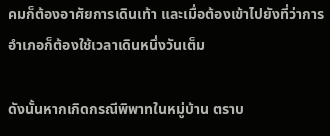คมก็ต้องอาศัยการเดินเท้า และเมื่อต้องเข้าไปยังที่ว่าการอำเภอก็ต้องใช้เวลาเดินหนึ่งวันเต็ม

ดังนั้นหากเกิดกรณีพิพาทในหมู่บ้าน ตราบ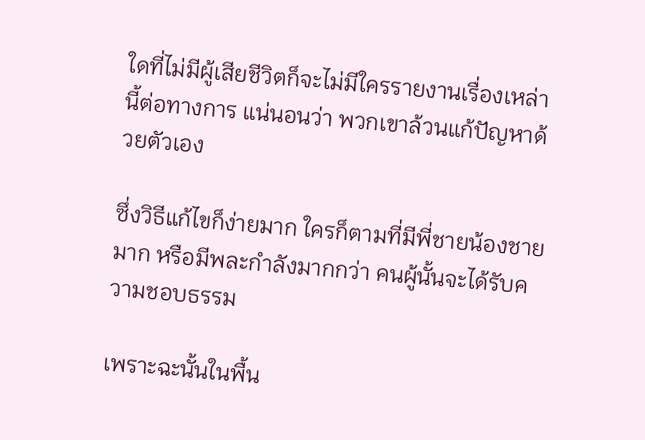ใดที่ไม่มีผู้เสียชีวิตก็จะไม่มีใครรายงานเรื่องเหล่านี้ต่อทางการ แน่นอนว่า พวกเขาล้วนแก้ปัญหาด้วยตัวเอง

ซึ่งวิธีแก้ไขก็ง่ายมาก ใครก็ตามที่มีพี่ชายน้องชายมาก หรือมีพละกำลังมากกว่า คนผู้นั้นจะได้รับความชอบธรรม

เพราะฉะนั้นในพื้น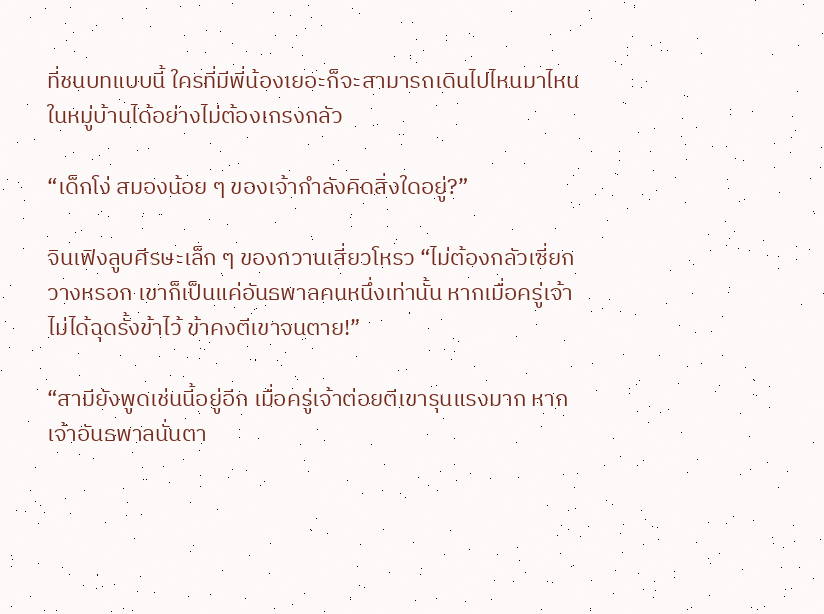ที่ชนบทแบบนี้ ใครที่มีพี่น้องเยอะก็จะสามารถเดินไปไหนมาไหนในหมู่บ้านได้อย่างไม่ต้องเกรงกลัว

“เด็กโง่ สมองน้อย ๆ ของเจ้ากำลังคิดสิ่งใดอยู่?”

จินเฟิงลูบศีรษะเล็ก ๆ ของกวานเสี่ยวโหรว “ไม่ต้องกลัวเซี่ยกวางหรอก เขาก็เป็นแค่อันธพาลคนหนึ่งเท่านั้น หากเมื่อครู่เจ้าไม่ได้ฉุดรั้งข้าไว้ ข้าคงตีเขาจนตาย!”

“สามียังพูดเช่นนี้อยู่อีก เมื่อครู่เจ้าต่อยตีเขารุนแรงมาก หากเจ้าอันธพาลนั่นตา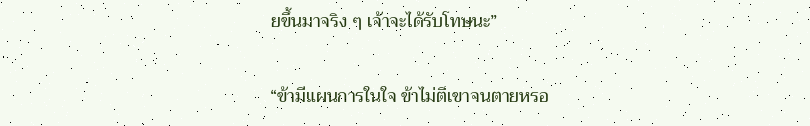ยขึ้นมาจริง ๆ เจ้าจะได้รับโทษนะ”

“ข้ามีแผนการในใจ ข้าไม่ตีเขาจนตายหรอ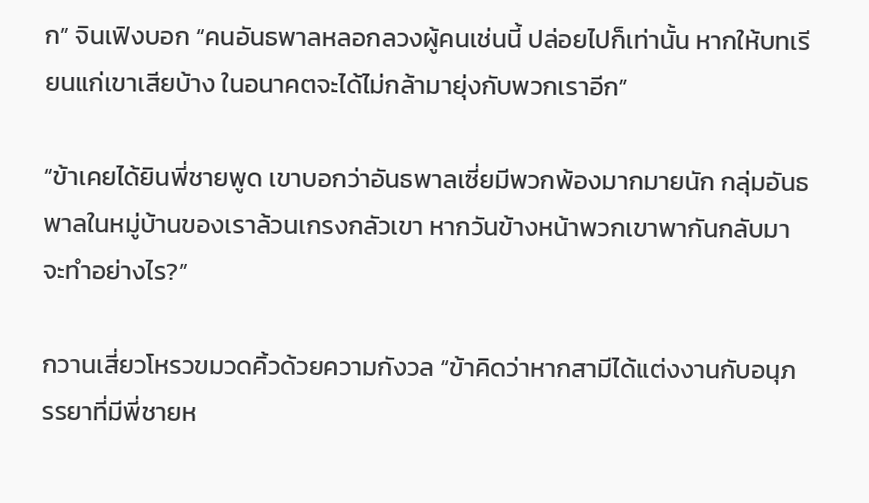ก” จินเฟิงบอก “คนอันธพาลหลอกลวงผู้คนเช่นนี้ ปล่อยไปก็เท่านั้น หากให้บทเรียนแก่เขาเสียบ้าง ในอนาคตจะได้ไม่กล้ามายุ่งกับพวกเราอีก”

“ข้าเคยได้ยินพี่ชายพูด เขาบอกว่าอันธพาลเซี่ยมีพวกพ้องมากมายนัก กลุ่มอันธพาลในหมู่บ้านของเราล้วนเกรงกลัวเขา หากวันข้างหน้าพวกเขาพากันกลับมาจะทำอย่างไร?”

กวานเสี่ยวโหรวขมวดคิ้วด้วยความกังวล “ข้าคิดว่าหากสามีได้แต่งงานกับอนุภรรยาที่มีพี่ชายห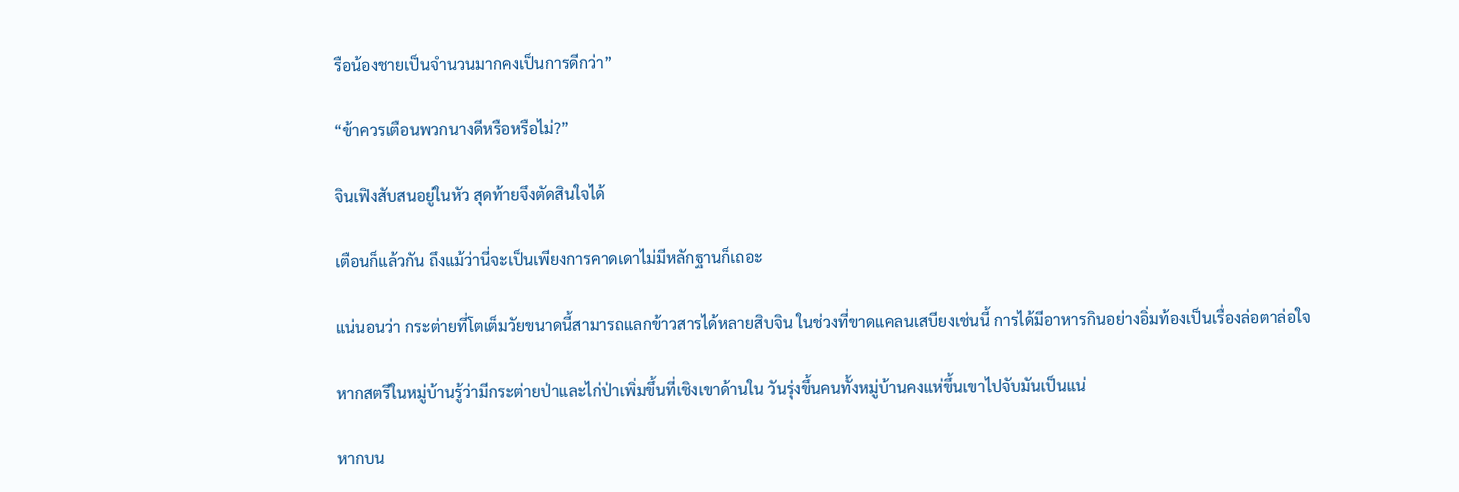รือน้องชายเป็นจำนวนมากคงเป็นการดีกว่า”

“ข้าควรเตือนพวกนางดีหรือหรือไม่?”

จินเฟิงสับสนอยู่ในหัว สุดท้ายจึงตัดสินใจได้

เตือนก็แล้วกัน ถึงแม้ว่านี่จะเป็นเพียงการคาดเดาไม่มีหลักฐานก็เถอะ

แน่นอนว่า กระต่ายที่โตเต็มวัยขนาดนี้สามารถแลกข้าวสารได้หลายสิบจิน ในช่วงที่ขาดแคลนเสบียงเช่นนี้ การได้มีอาหารกินอย่างอิ่มท้องเป็นเรื่องล่อตาล่อใจ

หากสตรีในหมู่บ้านรู้ว่ามีกระต่ายป่าและไก่ป่าเพิ่มขึ้นที่เชิงเขาด้านใน วันรุ่งขึ้นคนทั้งหมู่บ้านคงแห่ขึ้นเขาไปจับมันเป็นแน่

หากบน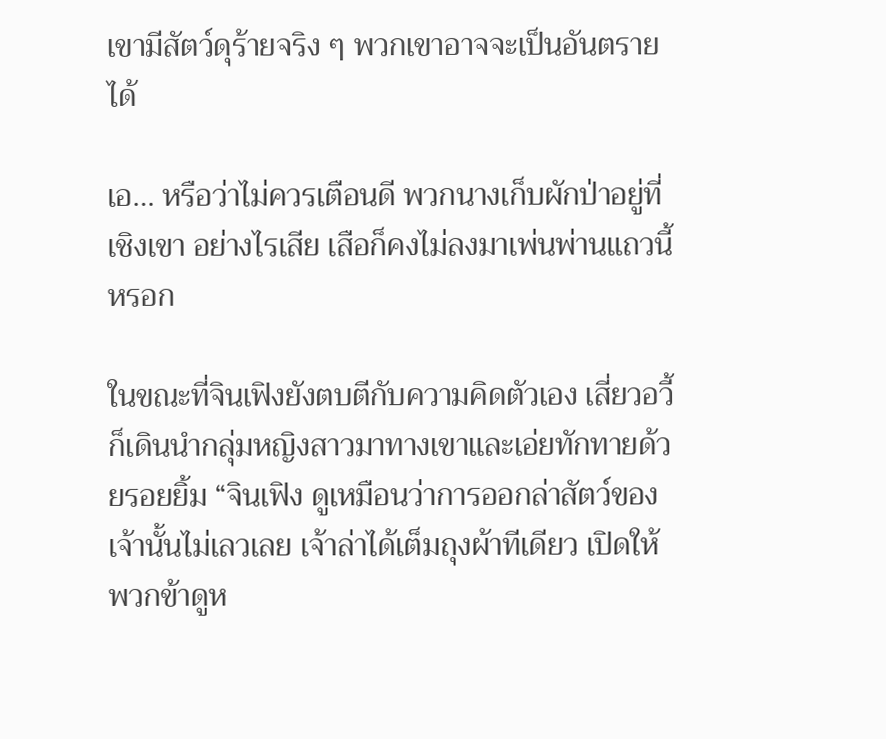เขามีสัตว์ดุร้ายจริง ๆ พวกเขาอาจจะเป็นอันตรายได้

เอ… หรือว่าไม่ควรเตือนดี พวกนางเก็บผักป่าอยู่ที่เชิงเขา อย่างไรเสีย เสือก็คงไม่ลงมาเพ่นพ่านแถวนี้หรอก

ในขณะที่จินเฟิงยังตบตีกับความคิดตัวเอง เสี่ยวอวี้ก็เดินนำกลุ่มหญิงสาวมาทางเขาและเอ่ยทักทายด้วยรอยยิ้ม “จินเฟิง ดูเหมือนว่าการออกล่าสัตว์ของเจ้านั้นไม่เลวเลย เจ้าล่าได้เต็มถุงผ้าทีเดียว เปิดให้พวกข้าดูห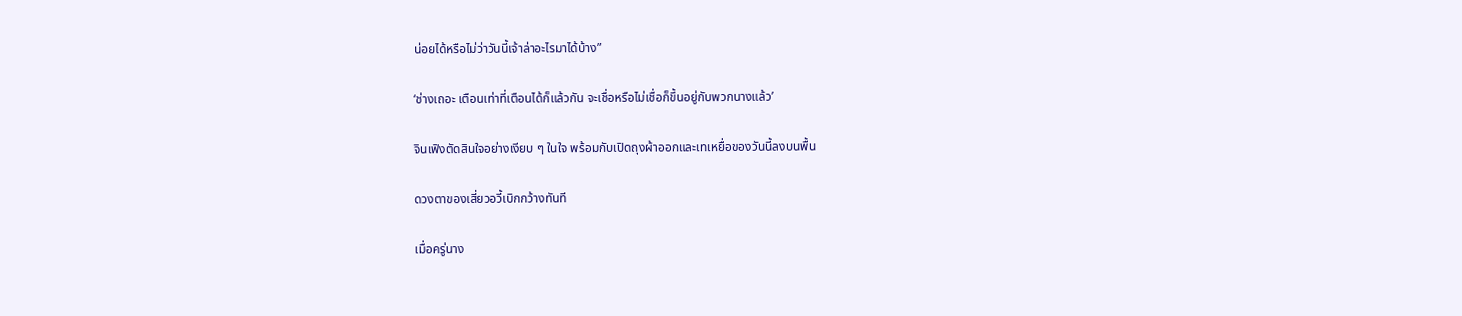น่อยได้หรือไม่ว่าวันนี้เจ้าล่าอะไรมาได้บ้าง”

‘ช่างเถอะ เตือนเท่าที่เตือนได้ก็แล้วกัน จะเชื่อหรือไม่เชื่อก็ขึ้นอยู่กับพวกนางแล้ว’

จินเฟิงตัดสินใจอย่างเงียบ ๆ ในใจ พร้อมกับเปิดถุงผ้าออกและเทเหยื่อของวันนี้ลงบนพื้น

ดวงตาของเสี่ยวอวี้เบิกกว้างทันที

เมื่อครู่นาง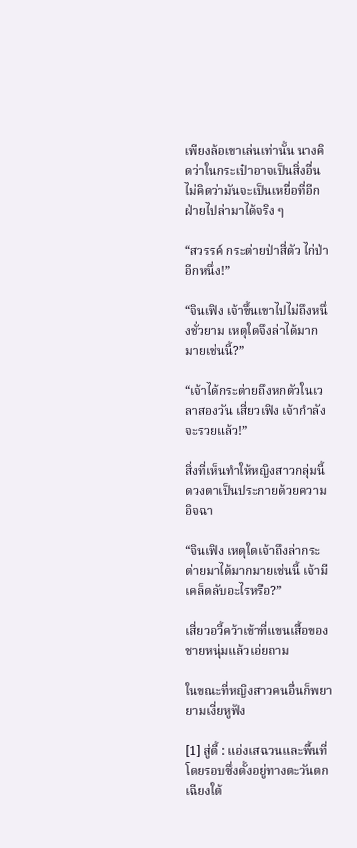เพียงล้อเขาเล่นเท่านั้น นางคิดว่าในกระเป๋าอาจเป็นสิ่งอื่น ไม่คิดว่ามันจะเป็นเหยื่อที่อีกฝ่ายไปล่ามาได้จริง ๆ

“สวรรค์ กระต่ายป่าสี่ตัว ไก่ป่าอีกหนึ่ง!”

“จินเฟิง เจ้าขึ้นเขาไปไม่ถึงหนึ่งชั่วยาม เหตุใดจึงล่าได้มากมายเช่นนี้?”

“เจ้าได้กระต่ายถึงหกตัวในเวลาสองวัน เสี่ยวเฟิง เจ้ากำลังจะรวยแล้ว!”

สิ่งที่เห็นทำให้หญิงสาวกลุ่มนี้ดวงตาเป็นประกายด้วยความอิจฉา

“จินเฟิง เหตุใดเจ้าถึงล่ากระต่ายมาได้มากมายเช่นนี้ เจ้ามีเคล็ดลับอะไรหรือ?”

เสี่ยวอวี้คว้าเข้าที่แขนเสื้อของชายหนุ่มแล้วเอ่ยถาม

ในขณะที่หญิงสาวคนอื่นก็พยายามเงี่ยหูฟัง

[1] สู่ตี้ : แอ่งเสฉวนและพื้นที่โดยรอบซึ่งตั้งอยู่ทางตะวันตกเฉียงใต้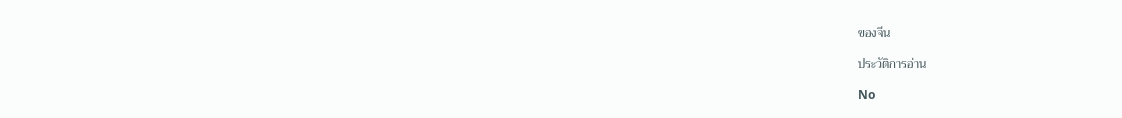ของจีน

ประวัติการอ่าน

No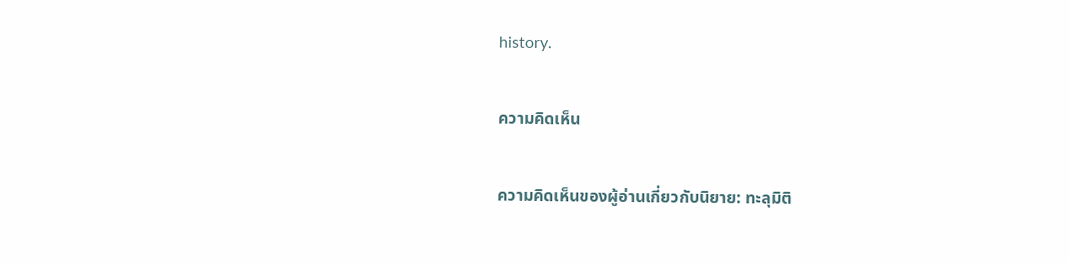history.

ความคิดเห็น

ความคิดเห็นของผู้อ่านเกี่ยวกับนิยาย: ทะลุมิติ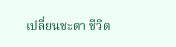เปลี่ยนชะตา ชีวิต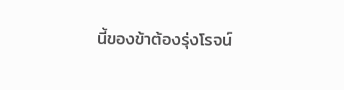นี้ของข้าต้องรุ่งโรจน์